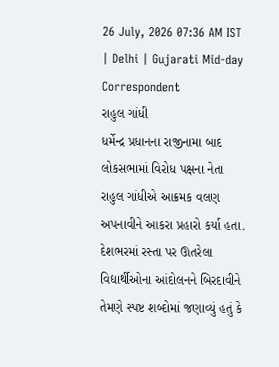26 July, 2026 07:36 AM IST | Delhi | Gujarati Mid-day Correspondent
રાહુલ ગાંધી
ધર્મેન્દ્ર પ્રધાનના રાજીનામા બાદ લોકસભામાં વિરોધ પક્ષના નેતા રાહુલ ગાંધીએ આક્રમક વલણ અપનાવીને આકરા પ્રહારો કર્યા હતા. દેશભરમાં રસ્તા પર ઊતરેલા વિદ્યાર્થીઓના આંદોલનને બિરદાવીને તેમણે સ્પષ્ટ શબ્દોમાં જણાવ્યું હતું કે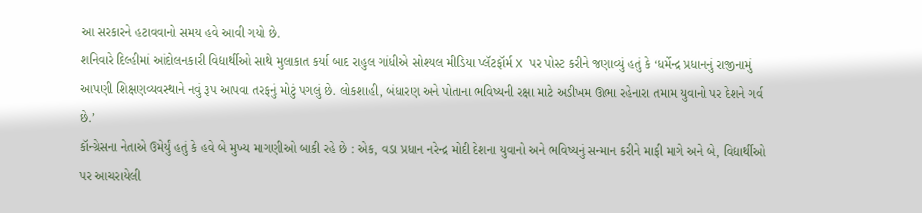આ સરકારને હટાવવાનો સમય હવે આવી ગયો છે.
શનિવારે દિલ્હીમાં આંદોલનકારી વિદ્યાર્થીઓ સાથે મુલાકાત કર્યા બાદ રાહુલ ગાંધીએ સોશ્યલ મીડિયા પ્લૅટફૉર્મ X પર પોસ્ટ કરીને જણાવ્યું હતું કે ‘ધર્મેન્દ્ર પ્રધાનનું રાજીનામું આપણી શિક્ષણવ્યવસ્થાને નવું રૂપ આપવા તરફનું મોટું પગલું છે. લોકશાહી, બંધારણ અને પોતાના ભવિષ્યની રક્ષા માટે અડીખમ ઊભા રહેનારા તમામ યુવાનો પર દેશને ગર્વ છે.’
કૉન્ગ્રેસના નેતાએ ઉમેર્યું હતું કે હવે બે મુખ્ય માગણીઓ બાકી રહે છે : એક, વડા પ્રધાન નરેન્દ્ર મોદી દેશના યુવાનો અને ભવિષ્યનું સન્માન કરીને માફી માગે અને બે, વિદ્યાર્થીઓ પર આચરાયેલી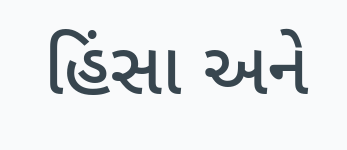હિંસા અને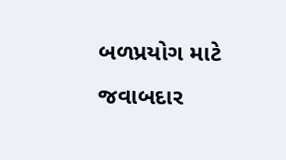બળપ્રયોગ માટે જવાબદાર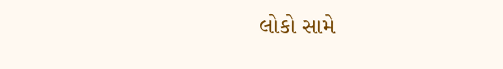લોકો સામે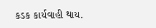કડક કાર્યવાહી થાય.